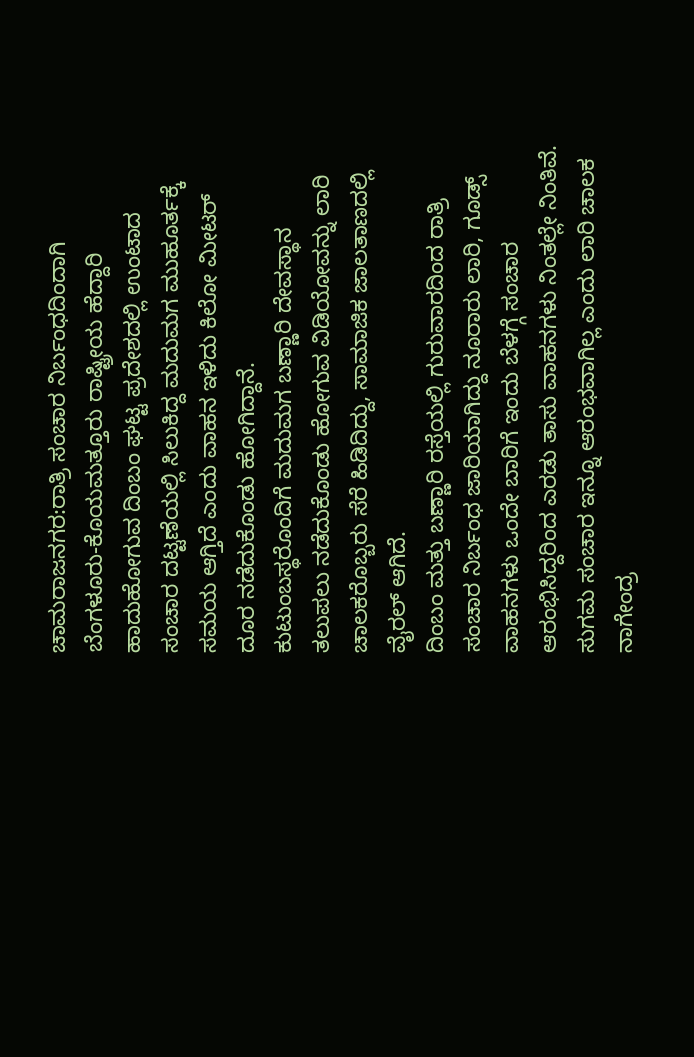ಚಾಮರಾಜನಗರ:ರಾತ್ರಿ ಸಂಚಾರ ನಿರ್ಬಂಧದಿಂದಾಗಿ ಬೆಂಗಳೂರು-ಕೊಯಮತ್ತೂರು ರಾಷ್ಟ್ರೀಯ ಹೆದ್ದಾರಿ ಹಾದುಹೋಗುವ ದಿಂಬಂ ಘಟ್ಟ ಪ್ರದೇಶದಲ್ಲಿ ಉಂಟಾದ ಸಂಚಾರ ದಟ್ಟಣೆಯಲ್ಲಿ ಸಿಲುಕಿದ್ದ ಮದುಮಗ ಮುಹೂರ್ತಕ್ಕೆ ಸಮಯ ಆಗ್ತಿದೆ ಎಂದು ವಾಹನ ಇಳಿದು ಕಿಲೋ ಮೀಟರ್ ದೂರ ನಡೆದುಕೊಂಡು ಹೋಗಿದ್ದಾನೆ.
ಕುಟುಂಬಸ್ಥರೊಂದಿಗೆ ಮದುಮಗ ಬಣ್ಣಾರಿ ದೇವಸ್ಥಾನ‌ ತಲುಪಲು ನಡೆದುಕೊಂಡು ಹೋಗುವ ವಿಡಿಯೋವನ್ನು ಲಾರಿ ಚಾಲಕರೊಬ್ಬರು ಸೆರೆ ಹಿಡಿದಿದ್ದು, ಸಾಮಾಜಿಕ ಜಾಲತಾಣದಲ್ಲಿ ವೈರಲ್ ಆಗಿದೆ.
ದಿಂಬಂ ಮತ್ತು ಬಣ್ಣಾರಿ ರಸ್ತೆಯಲ್ಲಿ ಗುರುವಾರದಿಂದ ರಾತ್ರಿ ಸಂಚಾರ ನಿರ್ಬಂಧ ಜಾರಿಯಾಗಿದ್ದು ನೂರಾರು ಲಾರಿ, ಗೂಡ್ಸ್ ವಾಹನಗಳು ಒಂದೇ ಬಾರಿಗೆ ಇಂದು ಬೆಳಗ್ಗೆ ಸಂಚಾರ ಆರಂಭಿಸಿದ್ದರಿಂದ ಎರಡು ತಾಸು ವಾಹನಗಳು ನಿಂತಲ್ಲೇ ನಿಂತಿವೆ. ಸುಗಮ ಸಂಚಾರ ಇನ್ನೂ ಆರಂಭವಾಗಿಲ್ಲ ಎಂದು ಲಾರಿ ಚಾಲಕ ನಾಗೇಂದ್ರ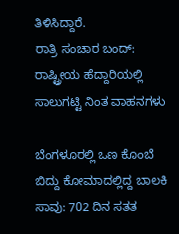ತಿಳಿಸಿದ್ದಾರೆ.
ರಾತ್ರಿ ಸಂಚಾರ ಬಂದ್: ರಾಷ್ಟ್ರೀಯ ಹೆದ್ದಾರಿಯಲ್ಲಿ ಸಾಲುಗಟ್ಟಿ ನಿಂತ ವಾಹನಗಳು

ಬೆಂಗಳೂರಲ್ಲಿ ಒಣ ಕೊಂಬೆ ಬಿದ್ದು ಕೋಮಾದಲ್ಲಿದ್ದ ಬಾಲಕಿ ಸಾವು: 702 ದಿನ ಸತತ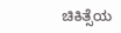ಚಿಕಿತ್ಸೆಯ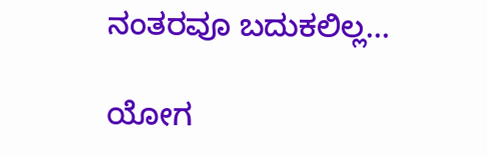ನಂತರವೂ ಬದುಕಲಿಲ್ಲ…

ಯೋಗ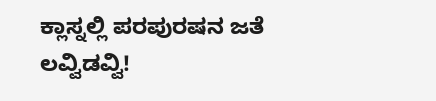ಕ್ಲಾಸ್ನಲ್ಲಿ ಪರಪುರಷನ ಜತೆ ಲವ್ವಿಡವ್ವಿ!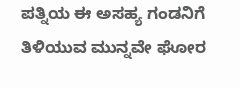ಪತ್ನಿಯ ಈ ಅಸಹ್ಯ ಗಂಡನಿಗೆ ತಿಳಿಯುವ ಮುನ್ನವೇ ಘೋರ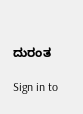ದುರಂತ

Sign in to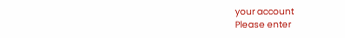your account
Please enter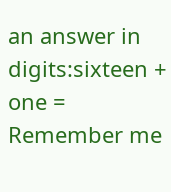an answer in digits:sixteen + one =
Remember me